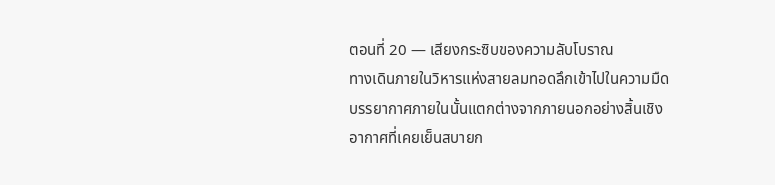ตอนที่ 20 — เสียงกระซิบของความลับโบราณ
ทางเดินภายในวิหารแห่งสายลมทอดลึกเข้าไปในความมืด บรรยากาศภายในนั้นแตกต่างจากภายนอกอย่างสิ้นเชิง อากาศที่เคยเย็นสบายก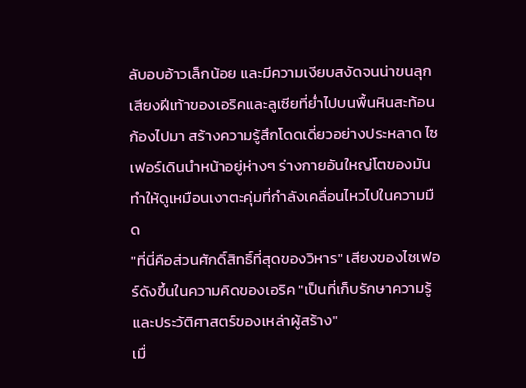ลับอบอ้าวเล็กน้อย และมีความเงียบสงัดจนน่าขนลุก เสียงฝีเท้าของเอริคและลูเซียที่ย่ำไปบนพื้นหินสะท้อนก้องไปมา สร้างความรู้สึกโดดเดี่ยวอย่างประหลาด ไซเฟอร์เดินนำหน้าอยู่ห่างๆ ร่างกายอันใหญ่โตของมันทำให้ดูเหมือนเงาตะคุ่มที่กำลังเคลื่อนไหวไปในความมืด
"ที่นี่คือส่วนศักดิ์สิทธิ์ที่สุดของวิหาร" เสียงของไซเฟอร์ดังขึ้นในความคิดของเอริค "เป็นที่เก็บรักษาความรู้และประวัติศาสตร์ของเหล่าผู้สร้าง"
เมื่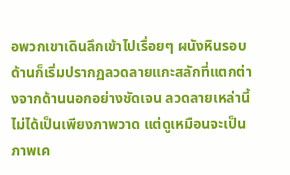อพวกเขาเดินลึกเข้าไปเรื่อยๆ ผนังหินรอบด้านก็เริ่มปรากฏลวดลายแกะสลักที่แตกต่างจากด้านนอกอย่างชัดเจน ลวดลายเหล่านี้ไม่ได้เป็นเพียงภาพวาด แต่ดูเหมือนจะเป็นภาพเค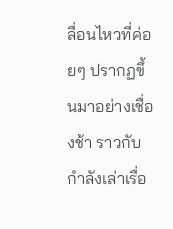ลื่อนไหวที่ค่อยๆ ปรากฏขึ้นมาอย่างเชื่องช้า ราวกับกำลังเล่าเรื่อ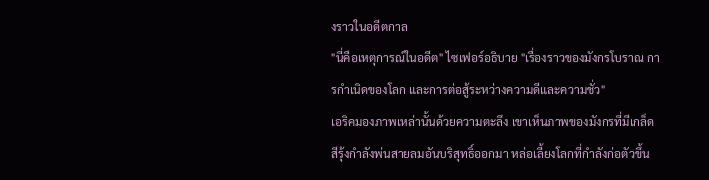งราวในอดีตกาล
"นี่คือเหตุการณ์ในอดีต" ไซเฟอร์อธิบาย "เรื่องราวของมังกรโบราณ การกำเนิดของโลก และการต่อสู้ระหว่างความดีและความชั่ว"
เอริคมองภาพเหล่านั้นด้วยความตะลึง เขาเห็นภาพของมังกรที่มีเกล็ดสีรุ้งกำลังพ่นสายลมอันบริสุทธิ์ออกมา หล่อเลี้ยงโลกที่กำลังก่อตัวขึ้น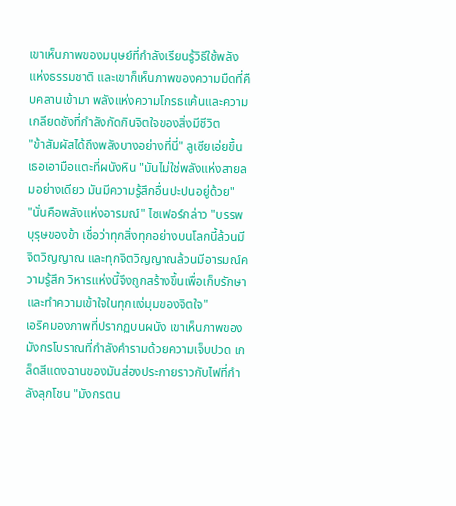เขาเห็นภาพของมนุษย์ที่กำลังเรียนรู้วิธีใช้พลังแห่งธรรมชาติ และเขาก็เห็นภาพของความมืดที่คืบคลานเข้ามา พลังแห่งความโกรธแค้นและความเกลียดชังที่กำลังกัดกินจิตใจของสิ่งมีชีวิต
"ข้าสัมผัสได้ถึงพลังบางอย่างที่นี่" ลูเซียเอ่ยขึ้น เธอเอามือแตะที่ผนังหิน "มันไม่ใช่พลังแห่งสายลมอย่างเดียว มันมีความรู้สึกอื่นปะปนอยู่ด้วย"
"นั่นคือพลังแห่งอารมณ์" ไซเฟอร์กล่าว "บรรพบุรุษของข้า เชื่อว่าทุกสิ่งทุกอย่างบนโลกนี้ล้วนมีจิตวิญญาณ และทุกจิตวิญญาณล้วนมีอารมณ์ความรู้สึก วิหารแห่งนี้จึงถูกสร้างขึ้นเพื่อเก็บรักษาและทำความเข้าใจในทุกแง่มุมของจิตใจ"
เอริคมองภาพที่ปรากฏบนผนัง เขาเห็นภาพของมังกรโบราณที่กำลังคำรามด้วยความเจ็บปวด เกล็ดสีแดงฉานของมันส่องประกายราวกับไฟที่กำลังลุกโชน "มังกรตน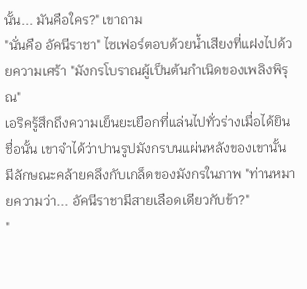นั้น... มันคือใคร?" เขาถาม
"นั่นคือ อัคนีราชา" ไซเฟอร์ตอบด้วยน้ำเสียงที่แฝงไปด้วยความเศร้า "มังกรโบราณผู้เป็นต้นกำเนิดของเพลิงพิรุณ"
เอริครู้สึกถึงความเย็นยะเยือกที่แล่นไปทั่วร่างเมื่อได้ยินชื่อนั้น เขาจำได้ว่าปานรูปมังกรบนแผ่นหลังของเขานั้น มีลักษณะคล้ายคลึงกับเกล็ดของมังกรในภาพ "ท่านหมายความว่า... อัคนีราชามีสายเลือดเดียวกับข้า?"
"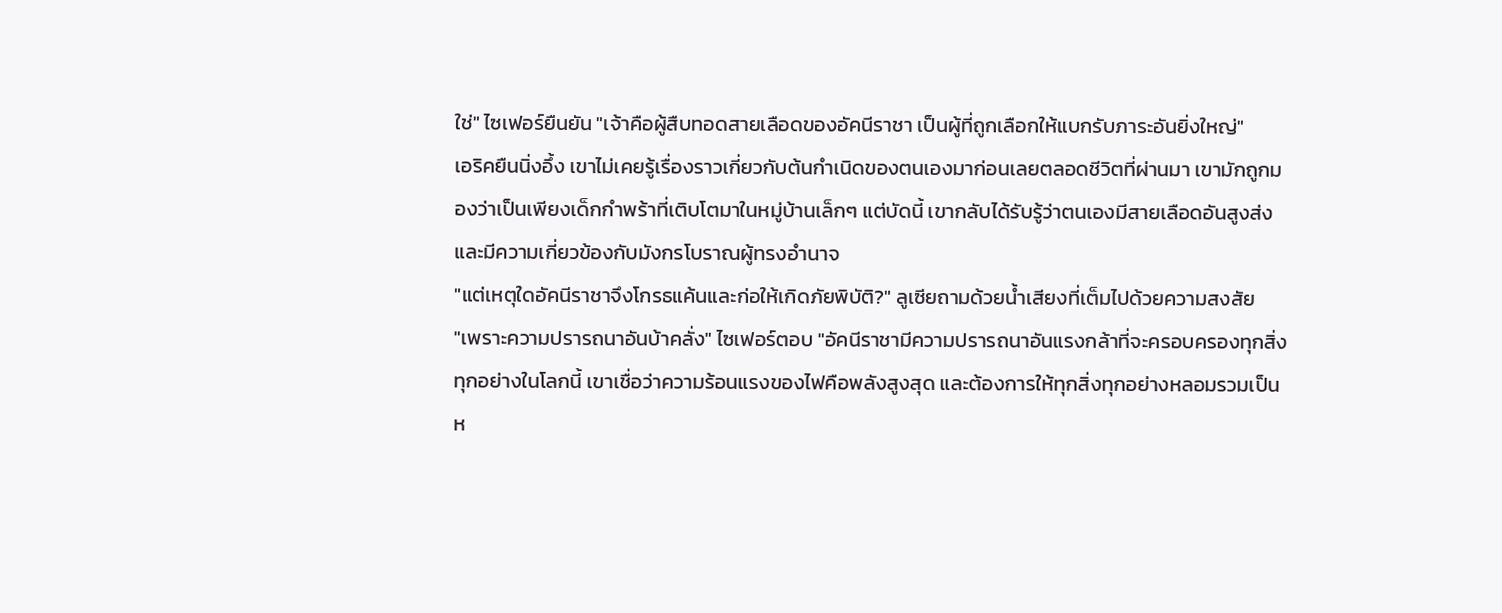ใช่" ไซเฟอร์ยืนยัน "เจ้าคือผู้สืบทอดสายเลือดของอัคนีราชา เป็นผู้ที่ถูกเลือกให้แบกรับภาระอันยิ่งใหญ่"
เอริคยืนนิ่งอึ้ง เขาไม่เคยรู้เรื่องราวเกี่ยวกับต้นกำเนิดของตนเองมาก่อนเลยตลอดชีวิตที่ผ่านมา เขามักถูกมองว่าเป็นเพียงเด็กกำพร้าที่เติบโตมาในหมู่บ้านเล็กๆ แต่บัดนี้ เขากลับได้รับรู้ว่าตนเองมีสายเลือดอันสูงส่ง และมีความเกี่ยวข้องกับมังกรโบราณผู้ทรงอำนาจ
"แต่เหตุใดอัคนีราชาจึงโกรธแค้นและก่อให้เกิดภัยพิบัติ?" ลูเซียถามด้วยน้ำเสียงที่เต็มไปด้วยความสงสัย
"เพราะความปรารถนาอันบ้าคลั่ง" ไซเฟอร์ตอบ "อัคนีราชามีความปรารถนาอันแรงกล้าที่จะครอบครองทุกสิ่งทุกอย่างในโลกนี้ เขาเชื่อว่าความร้อนแรงของไฟคือพลังสูงสุด และต้องการให้ทุกสิ่งทุกอย่างหลอมรวมเป็นห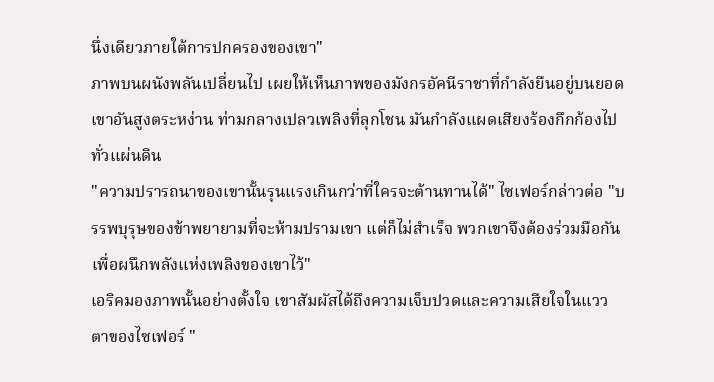นึ่งเดียวภายใต้การปกครองของเขา"
ภาพบนผนังพลันเปลี่ยนไป เผยให้เห็นภาพของมังกรอัคนีราชาที่กำลังยืนอยู่บนยอดเขาอันสูงตระหง่าน ท่ามกลางเปลวเพลิงที่ลุกโชน มันกำลังแผดเสียงร้องกึกก้องไปทั่วแผ่นดิน
"ความปรารถนาของเขานั้นรุนแรงเกินกว่าที่ใครจะต้านทานได้" ไซเฟอร์กล่าวต่อ "บรรพบุรุษของข้าพยายามที่จะห้ามปรามเขา แต่ก็ไม่สำเร็จ พวกเขาจึงต้องร่วมมือกันเพื่อผนึกพลังแห่งเพลิงของเขาไว้"
เอริคมองภาพนั้นอย่างตั้งใจ เขาสัมผัสได้ถึงความเจ็บปวดและความเสียใจในแววตาของไซเฟอร์ "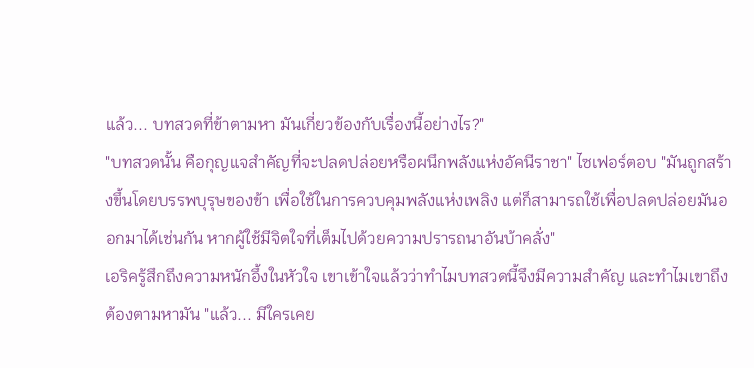แล้ว... บทสวดที่ข้าตามหา มันเกี่ยวข้องกับเรื่องนี้อย่างไร?"
"บทสวดนั้น คือกุญแจสำคัญที่จะปลดปล่อยหรือผนึกพลังแห่งอัคนีราชา" ไซเฟอร์ตอบ "มันถูกสร้างขึ้นโดยบรรพบุรุษของข้า เพื่อใช้ในการควบคุมพลังแห่งเพลิง แต่ก็สามารถใช้เพื่อปลดปล่อยมันออกมาได้เช่นกัน หากผู้ใช้มีจิตใจที่เต็มไปด้วยความปรารถนาอันบ้าคลั่ง"
เอริครู้สึกถึงความหนักอึ้งในหัวใจ เขาเข้าใจแล้วว่าทำไมบทสวดนี้จึงมีความสำคัญ และทำไมเขาถึงต้องตามหามัน "แล้ว... มีใครเคย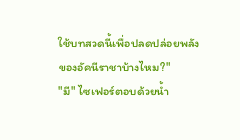ใช้บทสวดนี้เพื่อปลดปล่อยพลังของอัคนีราชาบ้างไหม?"
"มี" ไซเฟอร์ตอบด้วยน้ำ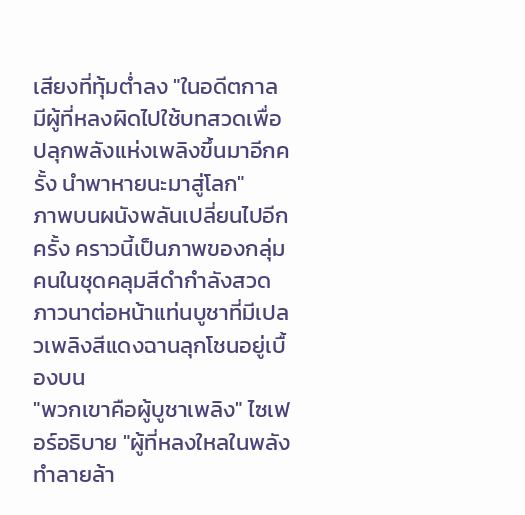เสียงที่ทุ้มต่ำลง "ในอดีตกาล มีผู้ที่หลงผิดไปใช้บทสวดเพื่อปลุกพลังแห่งเพลิงขึ้นมาอีกครั้ง นำพาหายนะมาสู่โลก"
ภาพบนผนังพลันเปลี่ยนไปอีกครั้ง คราวนี้เป็นภาพของกลุ่มคนในชุดคลุมสีดำกำลังสวดภาวนาต่อหน้าแท่นบูชาที่มีเปลวเพลิงสีแดงฉานลุกโชนอยู่เบื้องบน
"พวกเขาคือผู้บูชาเพลิง" ไซเฟอร์อธิบาย "ผู้ที่หลงใหลในพลังทำลายล้า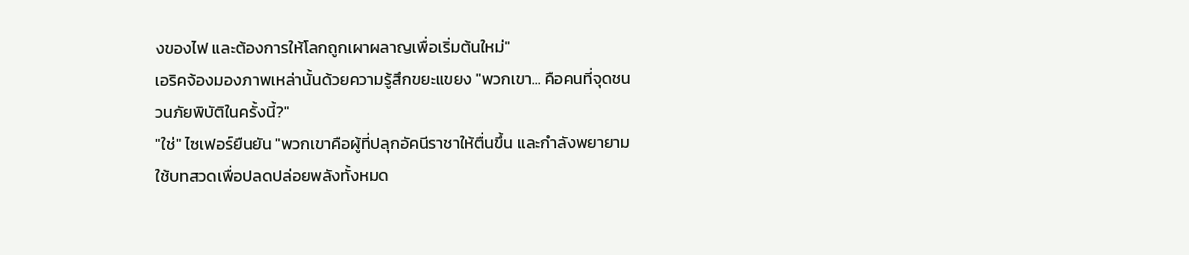งของไฟ และต้องการให้โลกถูกเผาผลาญเพื่อเริ่มต้นใหม่"
เอริคจ้องมองภาพเหล่านั้นด้วยความรู้สึกขยะแขยง "พวกเขา... คือคนที่จุดชนวนภัยพิบัติในครั้งนี้?"
"ใช่" ไซเฟอร์ยืนยัน "พวกเขาคือผู้ที่ปลุกอัคนีราชาให้ตื่นขึ้น และกำลังพยายามใช้บทสวดเพื่อปลดปล่อยพลังทั้งหมด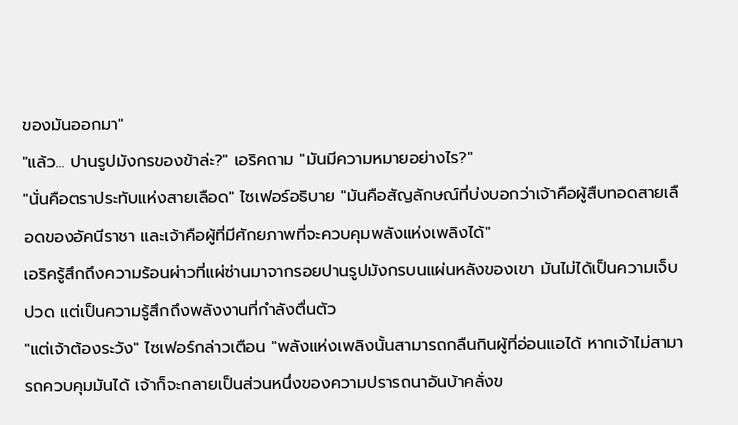ของมันออกมา"
"แล้ว... ปานรูปมังกรของข้าล่ะ?" เอริคถาม "มันมีความหมายอย่างไร?"
"นั่นคือตราประทับแห่งสายเลือด" ไซเฟอร์อธิบาย "มันคือสัญลักษณ์ที่บ่งบอกว่าเจ้าคือผู้สืบทอดสายเลือดของอัคนีราชา และเจ้าคือผู้ที่มีศักยภาพที่จะควบคุมพลังแห่งเพลิงได้"
เอริครู้สึกถึงความร้อนผ่าวที่แผ่ซ่านมาจากรอยปานรูปมังกรบนแผ่นหลังของเขา มันไม่ได้เป็นความเจ็บปวด แต่เป็นความรู้สึกถึงพลังงานที่กำลังตื่นตัว
"แต่เจ้าต้องระวัง" ไซเฟอร์กล่าวเตือน "พลังแห่งเพลิงนั้นสามารถกลืนกินผู้ที่อ่อนแอได้ หากเจ้าไม่สามารถควบคุมมันได้ เจ้าก็จะกลายเป็นส่วนหนึ่งของความปรารถนาอันบ้าคลั่งข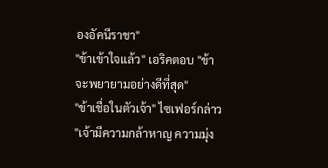องอัคนีราชา"
"ข้าเข้าใจแล้ว" เอริคตอบ "ข้าจะพยายามอย่างดีที่สุด"
"ข้าเชื่อในตัวเจ้า" ไซเฟอร์กล่าว "เจ้ามีความกล้าหาญ ความมุ่ง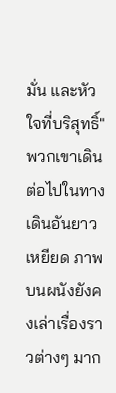มั่น และหัวใจที่บริสุทธิ์"
พวกเขาเดินต่อไปในทางเดินอันยาวเหยียด ภาพบนผนังยังคงเล่าเรื่องราวต่างๆ มาก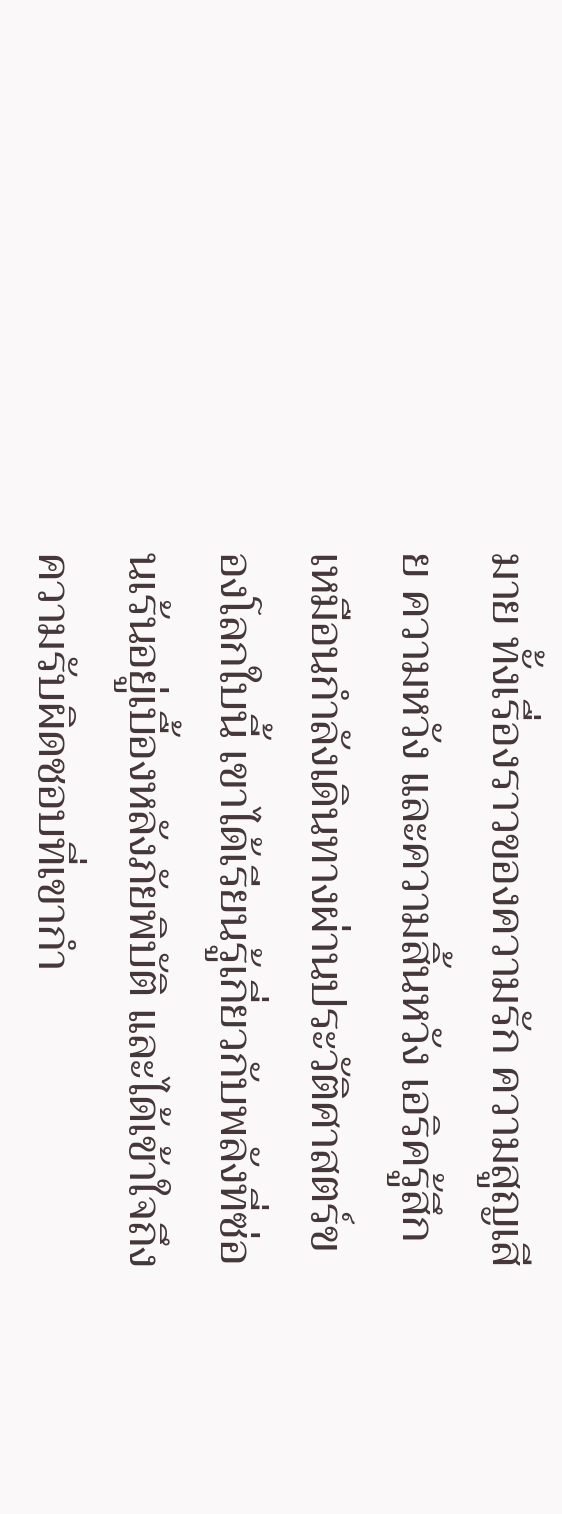มาย ทั้งเรื่องราวของความรัก ความสูญเสีย ความหวัง และความสิ้นหวัง เอริครู้สึกเหมือนกำลังเดินทางผ่านประวัติศาสตร์ของโลกใบนี้ เขาได้เรียนรู้เกี่ยวกับพลังที่ซ่อนเร้นอยู่เบื้องหลังภัยพิบัติ และได้เข้าใจถึงความรับผิดชอบที่เขากำ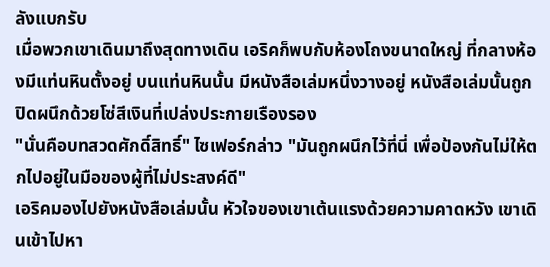ลังแบกรับ
เมื่อพวกเขาเดินมาถึงสุดทางเดิน เอริคก็พบกับห้องโถงขนาดใหญ่ ที่กลางห้องมีแท่นหินตั้งอยู่ บนแท่นหินนั้น มีหนังสือเล่มหนึ่งวางอยู่ หนังสือเล่มนั้นถูกปิดผนึกด้วยโซ่สีเงินที่เปล่งประกายเรืองรอง
"นั่นคือบทสวดศักดิ์สิทธิ์" ไซเฟอร์กล่าว "มันถูกผนึกไว้ที่นี่ เพื่อป้องกันไม่ให้ตกไปอยู่ในมือของผู้ที่ไม่ประสงค์ดี"
เอริคมองไปยังหนังสือเล่มนั้น หัวใจของเขาเต้นแรงด้วยความคาดหวัง เขาเดินเข้าไปหา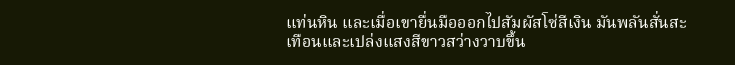แท่นหิน และเมื่อเขายื่นมือออกไปสัมผัสโซ่สีเงิน มันพลันสั่นสะเทือนและเปล่งแสงสีขาวสว่างวาบขึ้น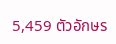5,459 ตัวอักษร